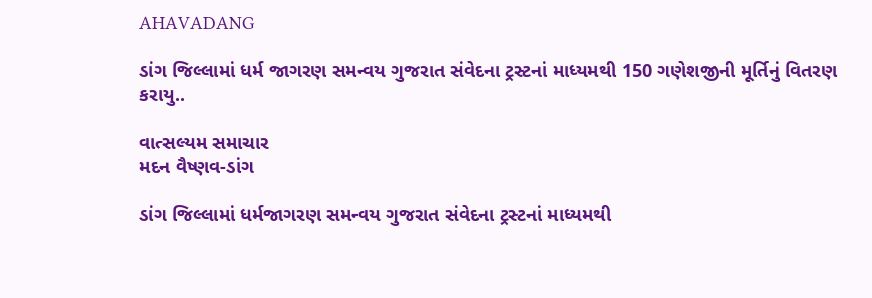AHAVADANG

ડાંગ જિલ્લામાં ધર્મ જાગરણ સમન્વય ગુજરાત સંવેદના ટ્રસ્ટનાં માધ્યમથી 150 ગણેશજીની મૂર્તિનું વિતરણ કરાયુ..

વાત્સલ્યમ સમાચાર
મદન વૈષ્ણવ-ડાંગ

ડાંગ જિલ્લામાં ધર્મજાગરણ સમન્વય ગુજરાત સંવેદના ટ્રસ્ટનાં માધ્યમથી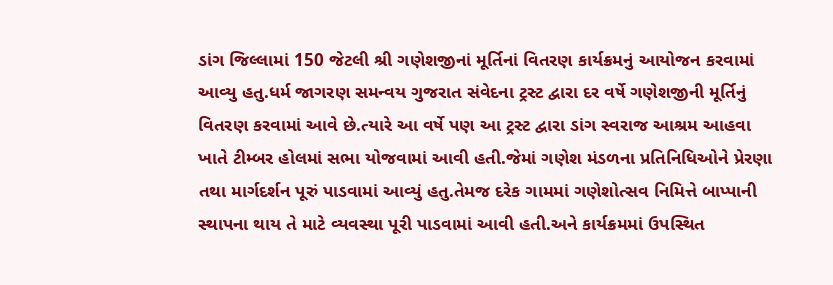ડાંગ જિલ્લામાં 150 જેટલી શ્રી ગણેશજીનાં મૂર્તિનાં વિતરણ કાર્યક્રમનું આયોજન કરવામાં આવ્યુ હતુ.ધર્મ જાગરણ સમન્વય ગુજરાત સંવેદના ટ્રસ્ટ દ્વારા દર વર્ષે ગણેશજીની મૂર્તિનું  વિતરણ કરવામાં આવે છે.ત્યારે આ વર્ષે પણ આ ટ્રસ્ટ દ્વારા ડાંગ સ્વરાજ આશ્રમ આહવા ખાતે ટીમ્બર હોલમાં સભા યોજવામાં આવી હતી.જેમાં ગણેશ મંડળના પ્રતિનિધિઓને પ્રેરણા તથા માર્ગદર્શન પૂરું પાડવામાં આવ્યું હતુ.તેમજ દરેક ગામમાં ગણેશોત્સવ નિમિત્તે બાપ્પાની સ્થાપના થાય તે માટે વ્યવસ્થા પૂરી પાડવામાં આવી હતી.અને કાર્યક્રમમાં ઉપસ્થિત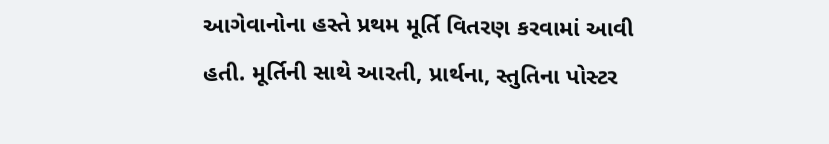આગેવાનોના હસ્તે પ્રથમ મૂર્તિ વિતરણ કરવામાં આવી હતી. મૂર્તિની સાથે આરતી, પ્રાર્થના, સ્તુતિના પોસ્ટર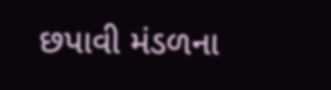છપાવી મંડળના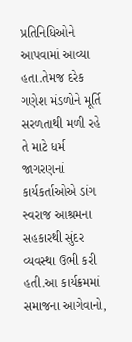પ્રતિનિધિઓને આપવામાં આવ્યા હતા.તેમજ દરેક ગણેશ મંડળોને મૂર્તિ સરળતાથી મળી રહે તે માટે ધર્મ જાગરણનાં કાર્યકર્તાઓએ ડાંગ સ્વરાજ આશ્રમના સહકારથી સુંદર વ્યવસ્થા ઉભી કરી હતી.આ કાર્યક્રમમાં સમાજના આગેવાનો,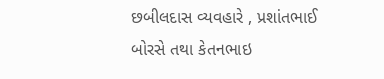છબીલદાસ વ્યવહારે , પ્રશાંતભાઈ બોરસે તથા કેતનભાઇ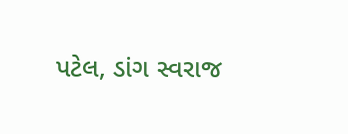પટેલ, ડાંગ સ્વરાજ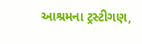આશ્રમના ટ્રસ્ટીગણ,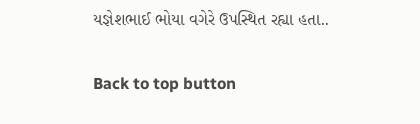યજ્ઞેશભાઈ ભોયા વગેરે ઉપસ્થિત રહ્યા હતા..

Back to top button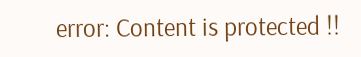error: Content is protected !!